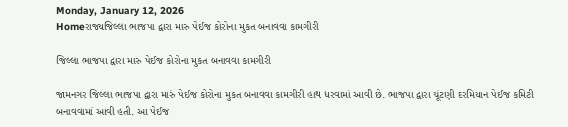Monday, January 12, 2026
Homeરાજ્યજિલ્લા ભાજપા દ્વારા મારુ પેઈજ કોરોના મુકત બનાવવા કામગીરી

જિલ્લા ભાજપા દ્વારા મારુ પેઈજ કોરોના મુકત બનાવવા કામગીરી

જામનગર જિલ્લા ભાજપા દ્વારા મારું પેઈજ કોરોના મુકત બનાવવા કામગીરી હાથ ધરવામાં આવી છે. ભાજપા દ્વારા ચૂંટણી દરમિયાન પેઈજ કમિટી બનાવવામાં આવી હતી. આ પેઈજ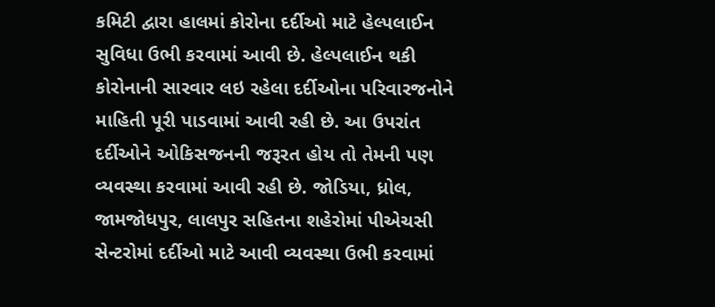કમિટી દ્વારા હાલમાં કોરોના દર્દીઓ માટે હેલ્પલાઈન સુવિધા ઉભી કરવામાં આવી છે. હેલ્પલાઈન થકી કોરોનાની સારવાર લઇ રહેલા દર્દીઓના પરિવારજનોને માહિતી પૂરી પાડવામાં આવી રહી છે. આ ઉપરાંત દર્દીઓને ઓકિસજનની જરૂરત હોય તો તેમની પણ વ્યવસ્થા કરવામાં આવી રહી છે. જોડિયા, ધ્રોલ, જામજોધપુર, લાલપુર સહિતના શહેરોમાં પીએચસી સેન્ટરોમાં દર્દીઓ માટે આવી વ્યવસ્થા ઉભી કરવામાં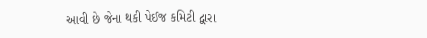આવી છે જેના થકી પેઈજ કમિટી દ્વારા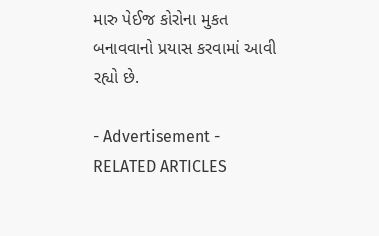મારુ પેઈજ કોરોના મુકત બનાવવાનો પ્રયાસ કરવામાં આવી રહ્યો છે.

- Advertisement -
RELATED ARTICLES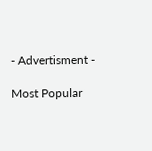- Advertisment -

Most Popular